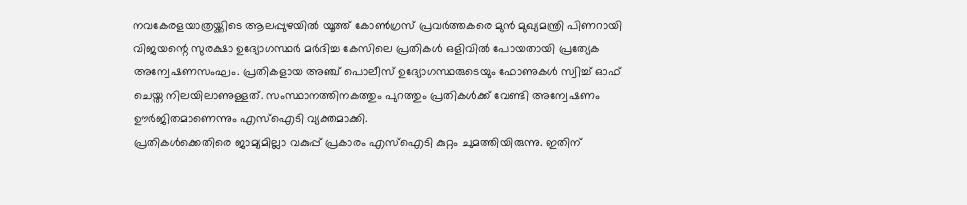നവകേരളയാത്രയ്ക്കിടെ ആലപ്പുഴയിൽ യൂത്ത് കോൺഗ്രസ് പ്രവർത്തകരെ മുൻ മുഖ്യമന്ത്രി പിണറായി വിജയന്റെ സുരക്ഷാ ഉദ്യോഗസ്ഥർ മർദിച്ച കേസിലെ പ്രതികൾ ഒളിവിൽ പോയതായി പ്രത്യേക അന്വേഷണസംഘം. പ്രതികളായ അഞ്ച് പൊലീസ് ഉദ്യോഗസ്ഥരുടെയും ഫോണുകൾ സ്വിച്ച് ഓഫ് ചെയ്ത നിലയിലാണുള്ളത്. സംസ്ഥാനത്തിനകത്തും പുറത്തും പ്രതികൾക്ക് വേണ്ടി അന്വേഷണം ഊർജിതമാണെന്നും എസ്ഐടി വ്യക്തമാക്കി.
പ്രതികൾക്കെതിരെ ജാമ്യമില്ലാ വകുപ്പ് പ്രകാരം എസ്ഐടി കുറ്റം ചുമത്തിയിരുന്നു. ഇതിന്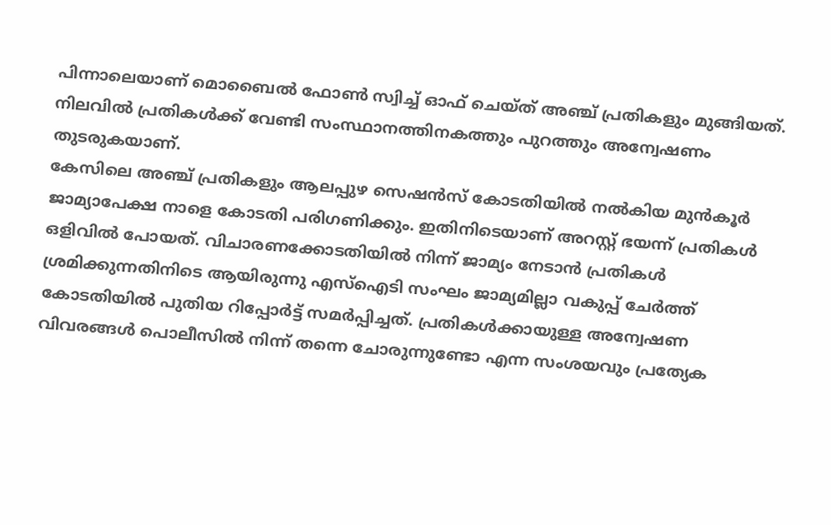പിന്നാലെയാണ് മൊബൈൽ ഫോൺ സ്വിച്ച് ഓഫ് ചെയ്ത് അഞ്ച് പ്രതികളും മുങ്ങിയത്. നിലവിൽ പ്രതികൾക്ക് വേണ്ടി സംസ്ഥാനത്തിനകത്തും പുറത്തും അന്വേഷണം തുടരുകയാണ്.
കേസിലെ അഞ്ച് പ്രതികളും ആലപ്പുഴ സെഷൻസ് കോടതിയിൽ നൽകിയ മുൻകൂർ ജാമ്യാപേക്ഷ നാളെ കോടതി പരിഗണിക്കും. ഇതിനിടെയാണ് അറസ്റ്റ് ഭയന്ന് പ്രതികൾ ഒളിവിൽ പോയത്. വിചാരണക്കോടതിയിൽ നിന്ന് ജാമ്യം നേടാൻ പ്രതികൾ ശ്രമിക്കുന്നതിനിടെ ആയിരുന്നു എസ്ഐടി സംഘം ജാമ്യമില്ലാ വകുപ്പ് ചേർത്ത് കോടതിയിൽ പുതിയ റിപ്പോർട്ട് സമർപ്പിച്ചത്. പ്രതികൾക്കായുള്ള അന്വേഷണ വിവരങ്ങൾ പൊലീസിൽ നിന്ന് തന്നെ ചോരുന്നുണ്ടോ എന്ന സംശയവും പ്രത്യേക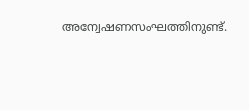അന്വേഷണസംഘത്തിനുണ്ട്.